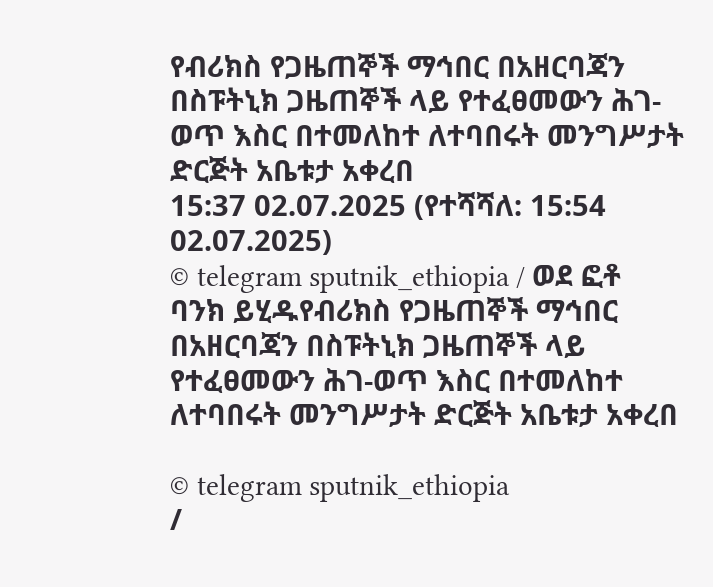የብሪክስ የጋዜጠኞች ማኅበር በአዘርባጃን በስፑትኒክ ጋዜጠኞች ላይ የተፈፀመውን ሕገ-ወጥ እስር በተመለከተ ለተባበሩት መንግሥታት ድርጅት አቤቱታ አቀረበ
15:37 02.07.2025 (የተሻሻለ: 15:54 02.07.2025)
© telegram sputnik_ethiopia / ወደ ፎቶ ባንክ ይሂዱየብሪክስ የጋዜጠኞች ማኅበር በአዘርባጃን በስፑትኒክ ጋዜጠኞች ላይ የተፈፀመውን ሕገ-ወጥ እስር በተመለከተ ለተባበሩት መንግሥታት ድርጅት አቤቱታ አቀረበ

© telegram sputnik_ethiopia
/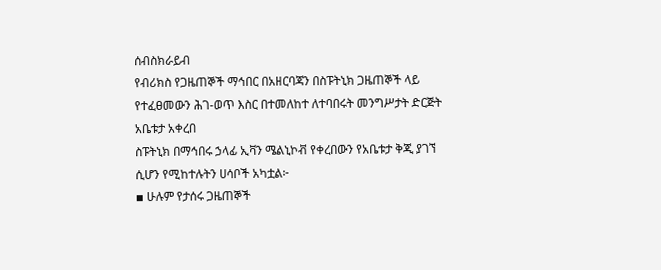ሰብስክራይብ
የብሪክስ የጋዜጠኞች ማኅበር በአዘርባጃን በስፑትኒክ ጋዜጠኞች ላይ የተፈፀመውን ሕገ-ወጥ እስር በተመለከተ ለተባበሩት መንግሥታት ድርጅት አቤቱታ አቀረበ
ስፑትኒክ በማኅበሩ ኃላፊ ኢቫን ሜልኒኮቭ የቀረበውን የአቤቱታ ቅጂ ያገኘ ሲሆን የሚከተሉትን ሀሳቦች አካቷል፦
▪ ሁሉም የታሰሩ ጋዜጠኞች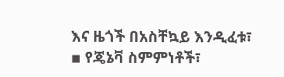እና ዜጎች በአስቸኳይ እንዲፈቱ፣
▪ የጄኔቫ ስምምነቶች፣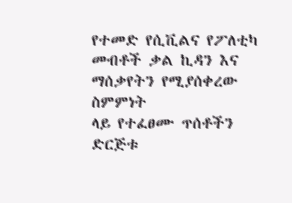የተመድ የሲቪልና የፖለቲካ መብቶች ቃል ኪዳን እና ማሰቃየትን የሚያሰቀረው ስምምነት
ላይ የተፈፀሙ ጥሰቶችን ድርጅቱ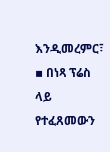እንዲመረምር፣
▪ በነጻ ፕሬስ ላይ የተፈጸመውን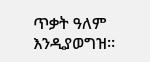ጥቃት ዓለም እንዲያወግዝ።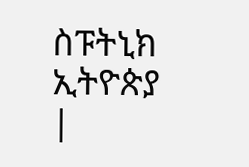ስፑትኒክ ኢትዮጵያ |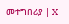መተግበሪያ | X